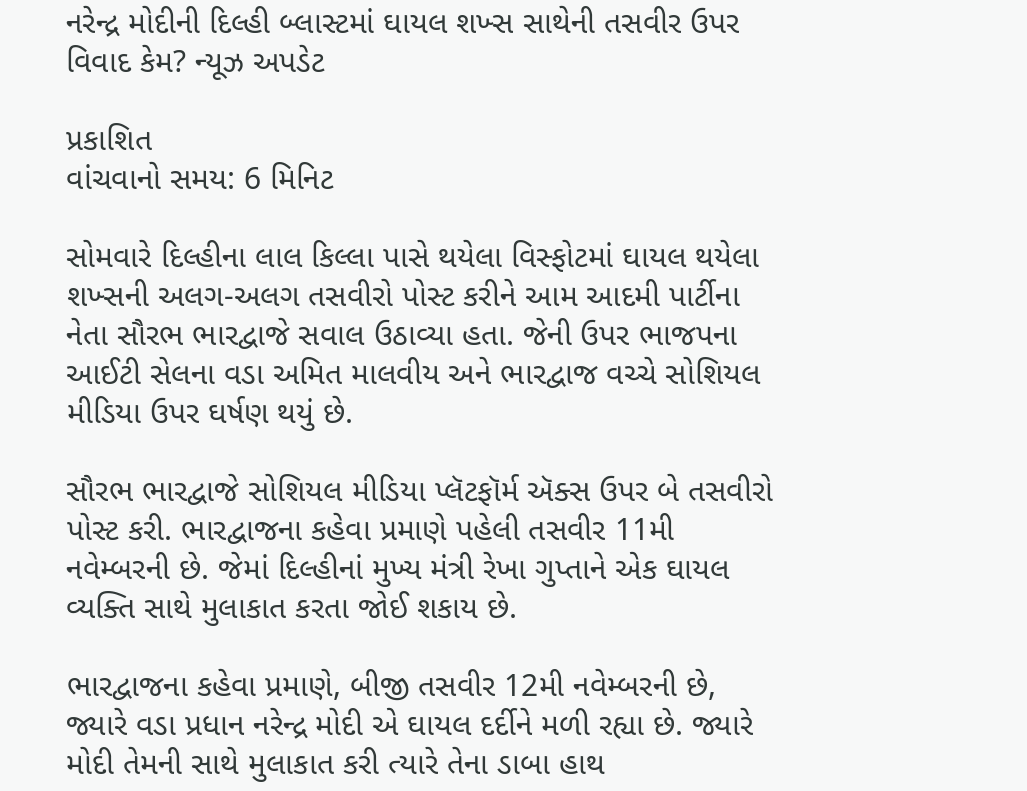નરેન્દ્ર મોદીની દિલ્હી બ્લાસ્ટમાં ઘાયલ શખ્સ સાથેની તસવીર ઉપર વિવાદ કેમ? ન્યૂઝ અપડેટ

પ્રકાશિત
વાંચવાનો સમય: 6 મિનિટ

સોમવારે દિલ્હીના લાલ કિલ્લા પાસે થયેલા વિસ્ફોટમાં ઘાયલ થયેલા શખ્સની અલગ-અલગ તસવીરો પોસ્ટ કરીને આમ આદમી પાર્ટીના નેતા સૌરભ ભારદ્વાજે સવાલ ઉઠાવ્યા હતા. જેની ઉપર ભાજપના આઈટી સેલના વડા અમિત માલવીય અને ભારદ્વાજ વચ્ચે સોશિયલ મીડિયા ઉપર ઘર્ષણ થયું છે.

સૌરભ ભારદ્વાજે સોશિયલ મીડિયા પ્લૅટફૉર્મ ઍક્સ ઉપર બે તસવીરો પોસ્ટ કરી. ભારદ્વાજના કહેવા પ્રમાણે પહેલી તસવીર 11મી નવેમ્બરની છે. જેમાં દિલ્હીનાં મુખ્ય મંત્રી રેખા ગુપ્તાને એક ઘાયલ વ્યક્તિ સાથે મુલાકાત કરતા જોઈ શકાય છે.

ભારદ્વાજના કહેવા પ્રમાણે, બીજી તસવીર 12મી નવેમ્બરની છે, જ્યારે વડા પ્રધાન નરેન્દ્ર મોદી એ ઘાયલ દર્દીને મળી રહ્યા છે. જ્યારે મોદી તેમની સાથે મુલાકાત કરી ત્યારે તેના ડાબા હાથ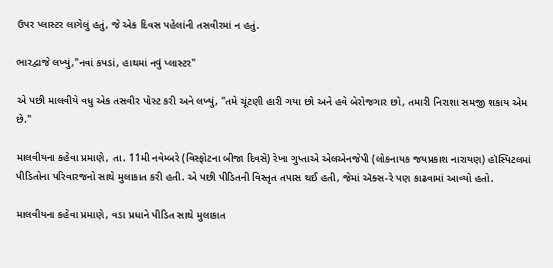ઉપર પ્લાસ્ટર લાગેલું હતું, જે એક દિવસ પહેલાંની તસવીરમાં ન હતું.

ભારદ્વાજે લખ્યું,"નવાં કપડાં, હાથમાં નવું પ્લાસ્ટર"

એ પછી માલવીયે વધુ એક તસવીર પોસ્ટ કરી અને લખ્યું, "તમે ચૂંટણી હારી ગયા છો અને હવે બેરોજગાર છો, તમારી નિરાશા સમજી શકાય એમ છે."

માલવીયના કહેવા પ્રમાણે, તા. 11મી નવેમ્બરે (વિસ્ફોટના બીજા દિવસે) રેખા ગુપ્તાએ એલએનજેપી (લોકનાયક જયપ્રકાશ નારાયણ) હૉસ્પિટલમાં પીડિતોના પરિવારજનો સાથે મુલાકાત કરી હતી. એ પછી પીડિતની વિસ્તૃત તપાસ થઈ હતી, જેમાં ઍક્સ-રે પણ કાઢવામાં આવ્યો હતો.

માલવીયના કહેવા પ્રમાણે, વડા પ્રધાને પીડિત સાથે મુલાકાત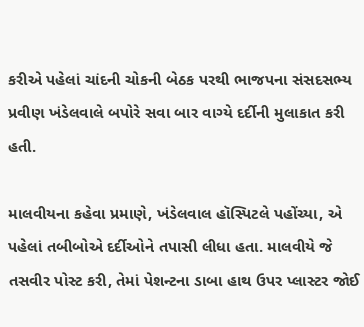કરીએ પહેલાં ચાંદની ચોકની બેઠક પરથી ભાજપના સંસદસભ્ય પ્રવીણ ખંડેલવાલે બપોરે સવા બાર વાગ્યે દર્દીની મુલાકાત કરી હતી.

માલવીયના કહેવા પ્રમાણે, ખંડેલવાલ હૉસ્પિટલે પહોંચ્યા, એ પહેલાં તબીબોએ દર્દીઓને તપાસી લીધા હતા. માલવીયે જે તસવીર પોસ્ટ કરી, તેમાં પેશન્ટના ડાબા હાથ ઉપર પ્લાસ્ટર જોઈ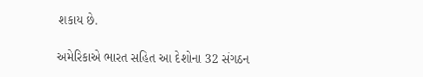શકાય છે.

અમેરિકાએ ભારત સહિત આ દેશોના 32 સંગઠન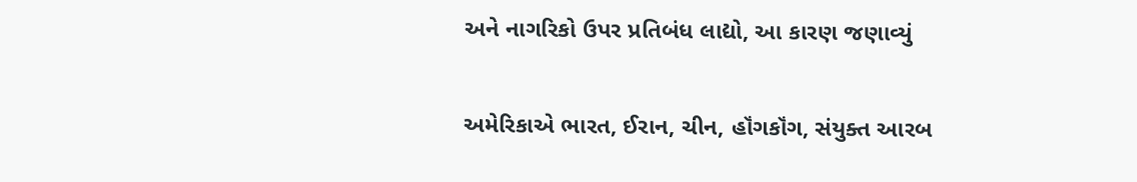અને નાગરિકો ઉપર પ્રતિબંધ લાદ્યો, આ કારણ જણાવ્યું

અમેરિકાએ ભારત, ઈરાન, ચીન, હૉંગકૉંગ, સંયુક્ત આરબ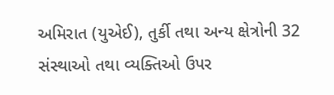અમિરાત (યુએઈ), તુર્કી તથા અન્ય ક્ષેત્રોની 32 સંસ્થાઓ તથા વ્યક્તિઓ ઉપર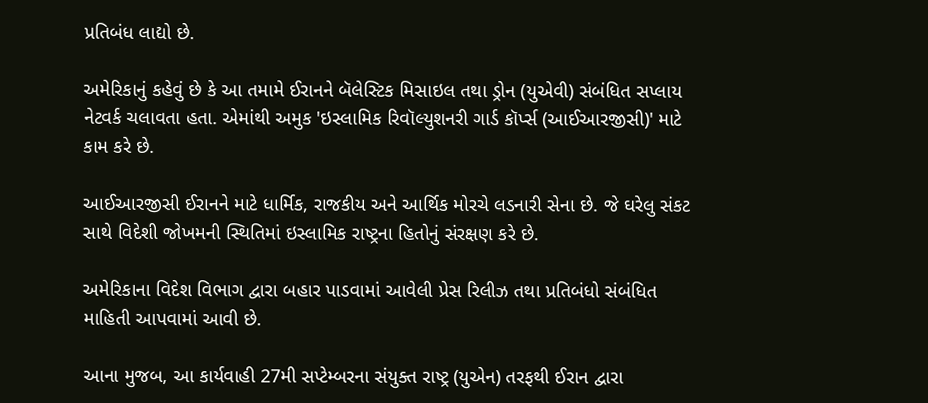પ્રતિબંધ લાદ્યો છે.

અમેરિકાનું કહેવું છે કે આ તમામે ઈરાનને બૅલેસ્ટિક મિસાઇલ તથા ડ્રોન (યુએવી) સંબંધિત સપ્લાય નેટવર્ક ચલાવતા હતા. એમાંથી અમુક 'ઇસ્લામિક રિવૉલ્યુશનરી ગાર્ડ કૉર્પ્સ (આઈઆરજીસી)' માટે કામ કરે છે.

આઈઆરજીસી ઈરાનને માટે ધાર્મિક, રાજકીય અને આર્થિક મોરચે લડનારી સેના છે. જે ઘરેલુ સંકટ સાથે વિદેશી જોખમની સ્થિતિમાં ઇસ્લામિક રાષ્ટ્રના હિતોનું સંરક્ષણ કરે છે.

અમેરિકાના વિદેશ વિભાગ દ્વારા બહાર પાડવામાં આવેલી પ્રેસ રિલીઝ તથા પ્રતિબંધો સંબંધિત માહિતી આપવામાં આવી છે.

આના મુજબ, આ કાર્યવાહી 27મી સપ્ટેમ્બરના સંયુક્ત રાષ્ટ્ર (યુએન) તરફથી ઈરાન દ્વારા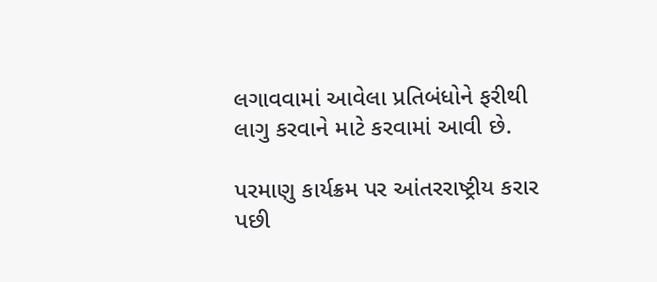લગાવવામાં આવેલા પ્રતિબંધોને ફરીથી લાગુ કરવાને માટે કરવામાં આવી છે.

પરમાણુ કાર્યક્રમ પર આંતરરાષ્ટ્રીય કરાર પછી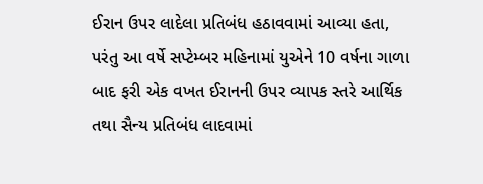ઈરાન ઉપર લાદેલા પ્રતિબંધ હઠાવવામાં આવ્યા હતા, પરંતુ આ વર્ષે સપ્ટેમ્બર મહિનામાં યુએને 10 વર્ષના ગાળા બાદ ફરી એક વખત ઈરાનની ઉપર વ્યાપક સ્તરે આર્થિક તથા સૈન્ય પ્રતિબંધ લાદવામાં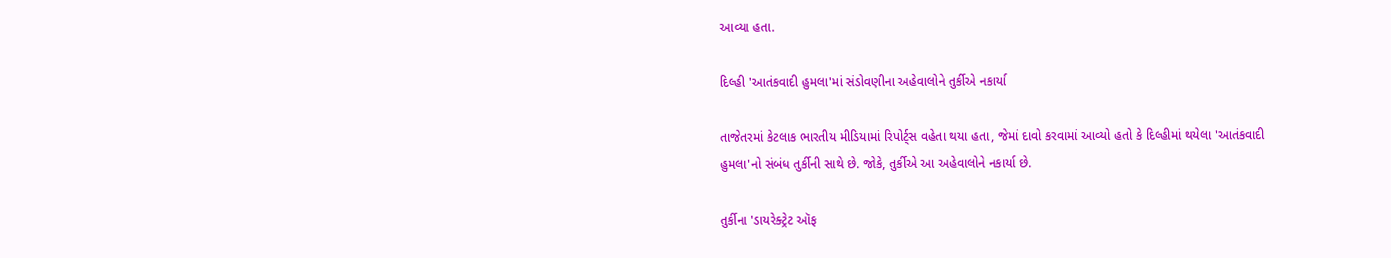આવ્યા હતા.

દિલ્હી 'આતંકવાદી હુમલા'માં સંડોવણીના અહેવાલોને તુર્કીએ નકાર્યા

તાજેતરમાં કેટલાક ભારતીય મીડિયામાં રિપોર્ટ્સ વહેતા થયા હતા, જેમાં દાવો કરવામાં આવ્યો હતો કે દિલ્હીમાં થયેલા 'આતંકવાદી હુમલા'નો સંબંધ તુર્કીની સાથે છે. જોકે, તુર્કીએ આ અહેવાલોને નકાર્યા છે.

તુર્કીના 'ડાયરેક્ટ્રેટ ઑફ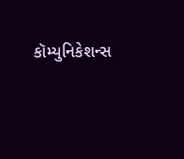કૉમ્યુનિકેશન્સ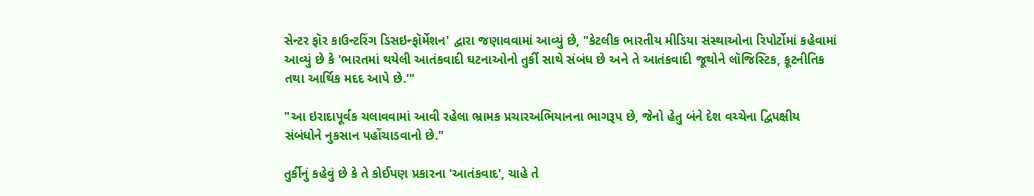સેન્ટર ફૉર કાઉન્ટરિંગ ડિસઇન્ફૉર્મેશન' દ્વારા જણાવવામાં આવ્યું છે, "કેટલીક ભારતીય મીડિયા સંસ્થાઓના રિપોર્ટોમાં કહેવામાં આવ્યું છે કે 'ભારતમાં થયેલી આતંકવાદી ઘટનાઓનો તુર્કી સાથે સંબંધ છે અને તે આતંકવાદી જૂથોને લૉજિસ્ટિક, કૂટનીતિક તથા આર્થિક મદદ આપે છે.'"

"આ ઇરાદાપૂર્વક ચલાવવામાં આવી રહેલા ભ્રામક પ્રચારઅભિયાનના ભાગરૂપ છે, જેનો હેતુ બંને દેશ વચ્ચેના દ્વિપક્ષીય સંબંધોને નુકસાન પહોંચાડવાનો છે."

તુર્કીનું કહેવું છે કે તે કોઈપણ પ્રકારના 'આતંકવાદ', ચાહે તે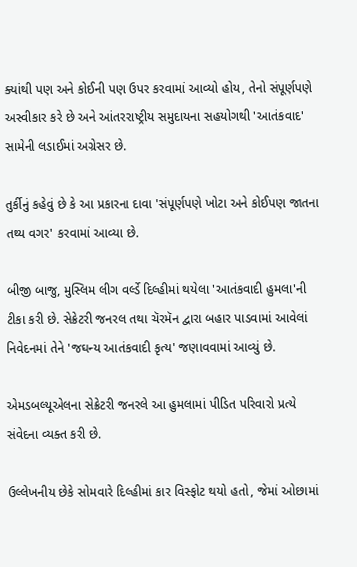ક્યાંથી પણ અને કોઈની પણ ઉપર કરવામાં આવ્યો હોય, તેનો સંપૂર્ણપણે અસ્વીકાર કરે છે અને આંતરરાષ્ટ્રીય સમુદાયના સહયોગથી 'આતંકવાદ' સામેની લડાઈમાં અગ્રેસર છે.

તુર્કીનું કહેવું છે કે આ પ્રકારના દાવા 'સંપૂર્ણપણે ખોટા અને કોઈપણ જાતના તથ્ય વગર' કરવામાં આવ્યા છે.

બીજી બાજુ, મુસ્લિમ લીગ વર્લ્ડે દિલ્હીમાં થયેલા 'આતંકવાદી હુમલા'ની ટીકા કરી છે. સેક્રેટરી જનરલ તથા ચૅરમૅન દ્વારા બહાર પાડવામાં આવેલાં નિવેદનમાં તેને 'જઘન્ય આતંકવાદી કૃત્ય' જણાવવામાં આવ્યું છે.

એમડબલ્યૂએલના સેક્રેટરી જનરલે આ હુમલામાં પીડિત પરિવારો પ્રત્યે સંવેદના વ્યક્ત કરી છે.

ઉલ્લેખનીય છેકે સોમવારે દિલ્હીમાં કાર વિસ્ફોટ થયો હતો, જેમાં ઓછામાં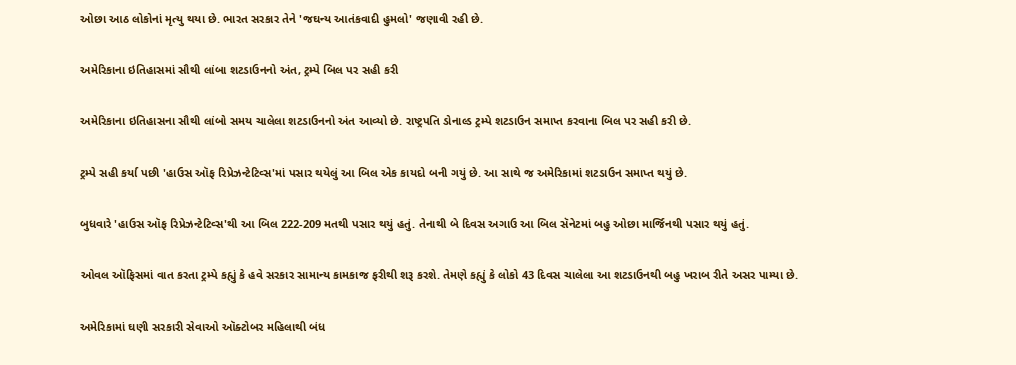ઓછા આઠ લોકોનાં મૃત્યુ થયા છે. ભારત સરકાર તેને 'જઘન્ય આતંકવાદી હુમલો' જણાવી રહી છે.

અમેરિકાના ઇતિહાસમાં સૌથી લાંબા શટડાઉનનો અંત, ટ્રમ્પે બિલ પર સહી કરી

અમેરિકાના ઇતિહાસના સૌથી લાંબો સમય ચાલેલા શટડાઉનનો અંત આવ્યો છે. રાષ્ટ્રપતિ ડોનાલ્ડ ટ્રમ્પે શટડાઉન સમાપ્ત કરવાના બિલ પર સહી કરી છે.

ટ્રમ્પે સહી કર્યા પછી 'હાઉસ ઑફ રિપ્રેઝન્ટેટિવ્સ'માં પસાર થયેલું આ બિલ એક કાયદો બની ગયું છે. આ સાથે જ અમેરિકામાં શટડાઉન સમાપ્ત થયું છે.

બુધવારે 'હાઉસ ઑફ રિપ્રેઝન્ટેટિવ્સ'થી આ બિલ 222-209 મતથી પસાર થયું હતું. તેનાથી બે દિવસ અગાઉ આ બિલ સૅનેટમાં બહુ ઓછા માર્જિનથી પસાર થયું હતું.

ઓવલ ઑફિસમાં વાત કરતા ટ્રમ્પે કહ્યું કે હવે સરકાર સામાન્ય કામકાજ ફરીથી શરૂ કરશે. તેમણે કહ્યું કે લોકો 43 દિવસ ચાલેલા આ શટડાઉનથી બહુ ખરાબ રીતે અસર પામ્યા છે.

અમેરિકામાં ઘણી સરકારી સેવાઓ ઑક્ટોબર મહિલાથી બંધ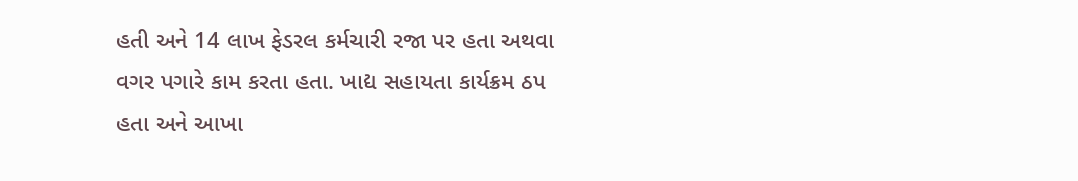હતી અને 14 લાખ ફેડરલ કર્મચારી રજા પર હતા અથવા વગર પગારે કામ કરતા હતા. ખાદ્ય સહાયતા કાર્યક્રમ ઠપ હતા અને આખા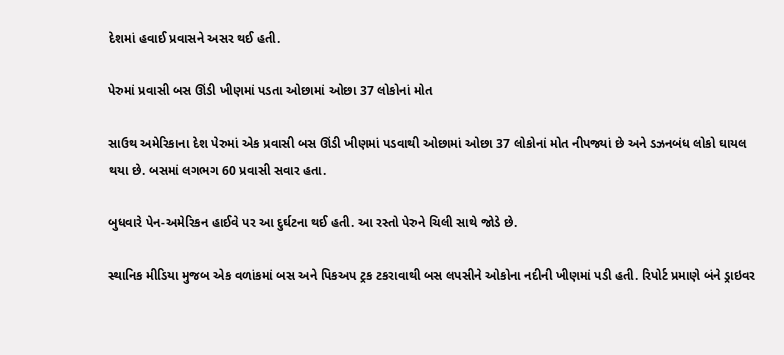દેશમાં હવાઈ પ્રવાસને અસર થઈ હતી.

પેરુમાં પ્રવાસી બસ ઊંડી ખીણમાં પડતા ઓછામાં ઓછા 37 લોકોનાં મોત

સાઉથ અમેરિકાના દેશ પેરુમાં એક પ્રવાસી બસ ઊંડી ખીણમાં પડવાથી ઓછામાં ઓછા 37 લોકોનાં મોત નીપજ્યાં છે અને ડઝનબંધ લોકો ઘાયલ થયા છે. બસમાં લગભગ 60 પ્રવાસી સવાર હતા.

બુધવારે પેન-અમેરિકન હાઈવે પર આ દુર્ઘટના થઈ હતી. આ રસ્તો પેરુને ચિલી સાથે જોડે છે.

સ્થાનિક મીડિયા મુજબ એક વળાંકમાં બસ અને પિકઅપ ટ્રક ટકરાવાથી બસ લપસીને ઓકોના નદીની ખીણમાં પડી હતી. રિપોર્ટ પ્રમાણે બંને ડ્રાઇવર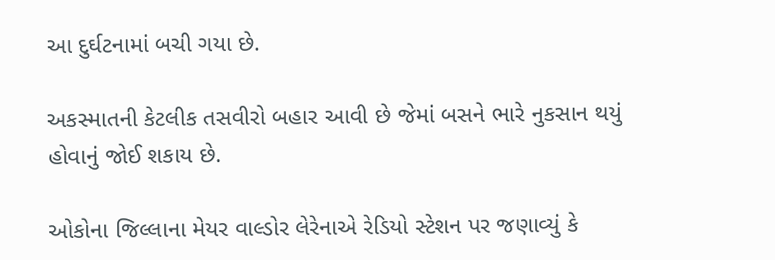આ દુર્ઘટનામાં બચી ગયા છે.

અકસ્માતની કેટલીક તસવીરો બહાર આવી છે જેમાં બસને ભારે નુકસાન થયું હોવાનું જોઈ શકાય છે.

ઓકોના જિલ્લાના મેયર વાલ્ડોર લેરેનાએ રેડિયો સ્ટેશન પર જણાવ્યું કે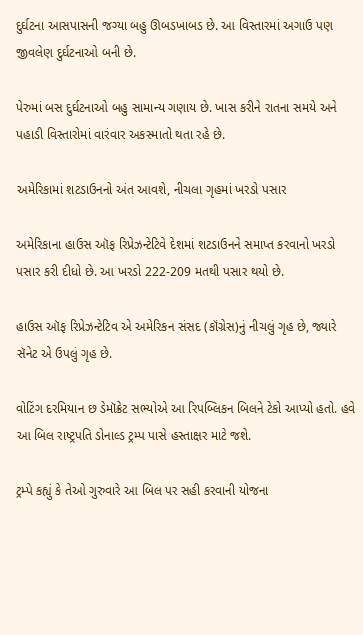દુર્ઘટના આસપાસની જગ્યા બહુ ઊબડખાબડ છે. આ વિસ્તારમાં અગાઉ પણ જીવલેણ દુર્ઘટનાઓ બની છે.

પેરુમાં બસ દુર્ઘટનાઓ બહુ સામાન્ય ગણાય છે. ખાસ કરીને રાતના સમયે અને પહાડી વિસ્તારોમાં વારંવાર અકસ્માતો થતા રહે છે.

અમેરિકામાં શટડાઉનનો અંત આવશે, નીચલા ગૃહમાં ખરડો પસાર

અમેરિકાના હાઉસ ઑફ રિપ્રેઝન્ટેટિવે દેશમાં શટડાઉનને સમાપ્ત કરવાનો ખરડો પસાર કરી દીધો છે. આ ખરડો 222-209 મતથી પસાર થયો છે.

હાઉસ ઑફ રિપ્રેઝન્ટેટિવ એ અમેરિકન સંસદ (કૉંગ્રેસ)નું નીચલું ગૃહ છે, જ્યારે સૅનેટ એ ઉપલું ગૃહ છે.

વોટિંગ દરમિયાન છ ડેમૉક્રેટ સભ્યોએ આ રિપબ્લિકન બિલને ટેકો આપ્યો હતો. હવે આ બિલ રાષ્ટ્રપતિ ડોનાલ્ડ ટ્રમ્પ પાસે હસ્તાક્ષર માટે જશે.

ટ્રમ્પે કહ્યું કે તેઓ ગુરુવારે આ બિલ પર સહી કરવાની યોજના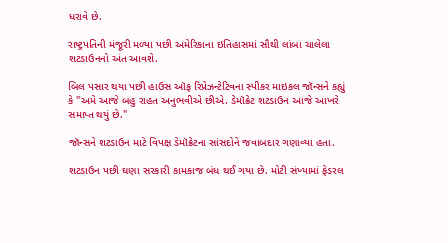ધરાવે છે.

રાષ્ટ્રપતિની મંજૂરી મળ્યા પછી અમેરિકાના ઇતિહાસમાં સૌથી લાંબા ચાલેલા શટડાઉનનો અંત આવશે.

બિલ પસાર થયા પછી હાઉસ ઑફ રિપ્રેઝન્ટેટિવના સ્પીકર માઇકલ જૉન્સને કહ્યું કે "અમે આજે બહુ રાહત અનુભવીએ છીએ. ડેમૉક્રેટ શટડાઉન આજે આખરે સમાપ્ત થયું છે."

જૉન્સને શટડાઉન માટે વિપક્ષ ડેમૉક્રેટના સાંસદોને જવાબદાર ગણાવ્યા હતા.

શટડાઉન પછી ઘણા સરકારી કામકાજ બંધ થઈ ગયા છે. મોટી સંખ્યામાં ફેડરલ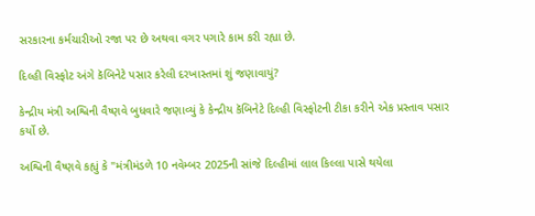સરકારના કર્મચારીઓ રજા પર છે અથવા વગર પગારે કામ કરી રહ્યા છે.

દિલ્હી વિસ્ફોટ અંગે કૅબિનેટે પસાર કરેલી દરખાસ્તમાં શું જણાવાયું?

કેન્દ્રીય મંત્રી અશ્વિની વૈષ્ણવે બુધવારે જણાવ્યું કે કેન્દ્રીય કૅબિનેટે દિલ્હી વિસ્ફોટની ટીકા કરીને એક પ્રસ્તાવ પસાર કર્યો છે.

અશ્વિની વૈષ્ણવે કહ્યું કે "મંત્રીમંડળે 10 નવેમ્બર 2025ની સાંજે દિલ્હીમાં લાલ કિલ્લા પાસે થયેલા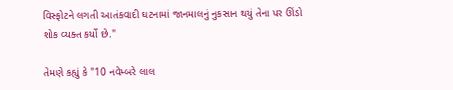વિસ્ફોટને લગતી આતંકવાદી ઘટનામાં જાનમાલનું નુકસાન થયું તેના પર ઊંડો શોક વ્યક્ત કર્યો છે."

તેમણે કહ્યું કે "10 નવેમ્બરે લાલ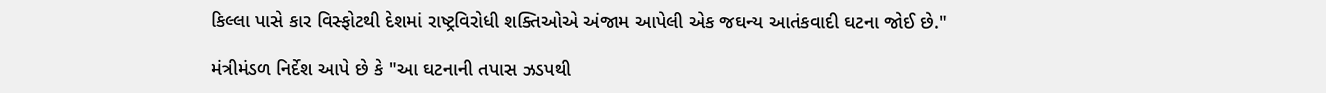કિલ્લા પાસે કાર વિસ્ફોટથી દેશમાં રાષ્ટ્રવિરોધી શક્તિઓએ અંજામ આપેલી એક જઘન્ય આતંકવાદી ઘટના જોઈ છે."

મંત્રીમંડળ નિર્દેશ આપે છે કે "આ ઘટનાની તપાસ ઝડપથી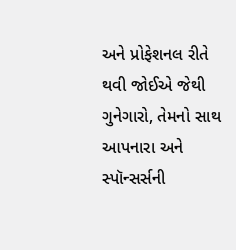અને પ્રોફેશનલ રીતે થવી જોઈએ જેથી ગુનેગારો, તેમનો સાથ આપનારા અને સ્પૉન્સર્સની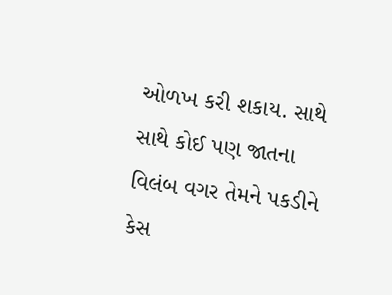ઓળખ કરી શકાય. સાથે સાથે કોઈ પણ જાતના વિલંબ વગર તેમને પકડીને કેસ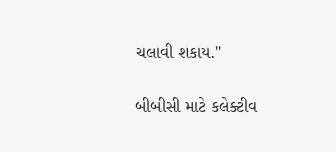ચલાવી શકાય."

બીબીસી માટે કલેક્ટીવ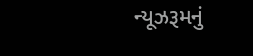ન્યૂઝરૂમનું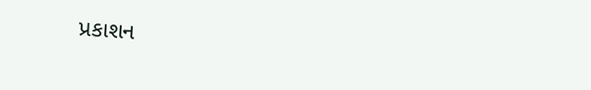પ્રકાશન